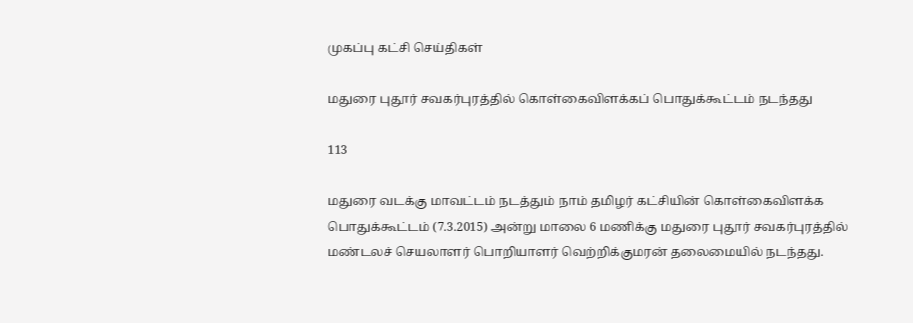முகப்பு கட்சி செய்திகள்

மதுரை புதூர் சவகர்புரத்தில் கொள்கைவிளக்கப் பொதுக்கூட்டம் நடந்தது

113

மதுரை வடக்கு மாவட்டம் நடத்தும் நாம் தமிழர் கட்சியின் கொள்கைவிளக்க பொதுக்கூட்டம் (7.3.2015) அன்று மாலை 6 மணிக்கு மதுரை புதூர் சவகர்புரத்தில் மண்டலச் செயலாளர் பொறியாளர் வெற்றிக்குமரன் தலைமையில் நடந்தது.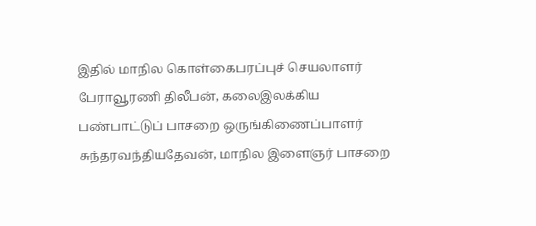இதில் மாநில கொள்கைபரப்புச் செயலாளர் பேராவூரணி திலீபன், கலைஇலக்கிய பண்பாட்டுப் பாசறை ஒருங்கிணைப்பாளர் சுந்தரவந்தியதேவன், மாநில இளைஞர் பாசறை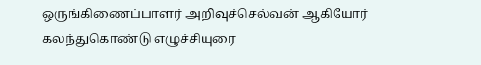ஒருங்கிணைப்பாளர் அறிவுச்செல்வன் ஆகியோர் கலந்துகொண்டு எழுச்சியுரை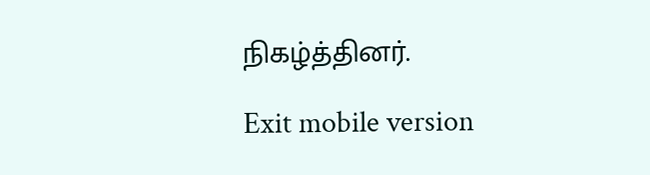நிகழ்த்தினர்.

Exit mobile version